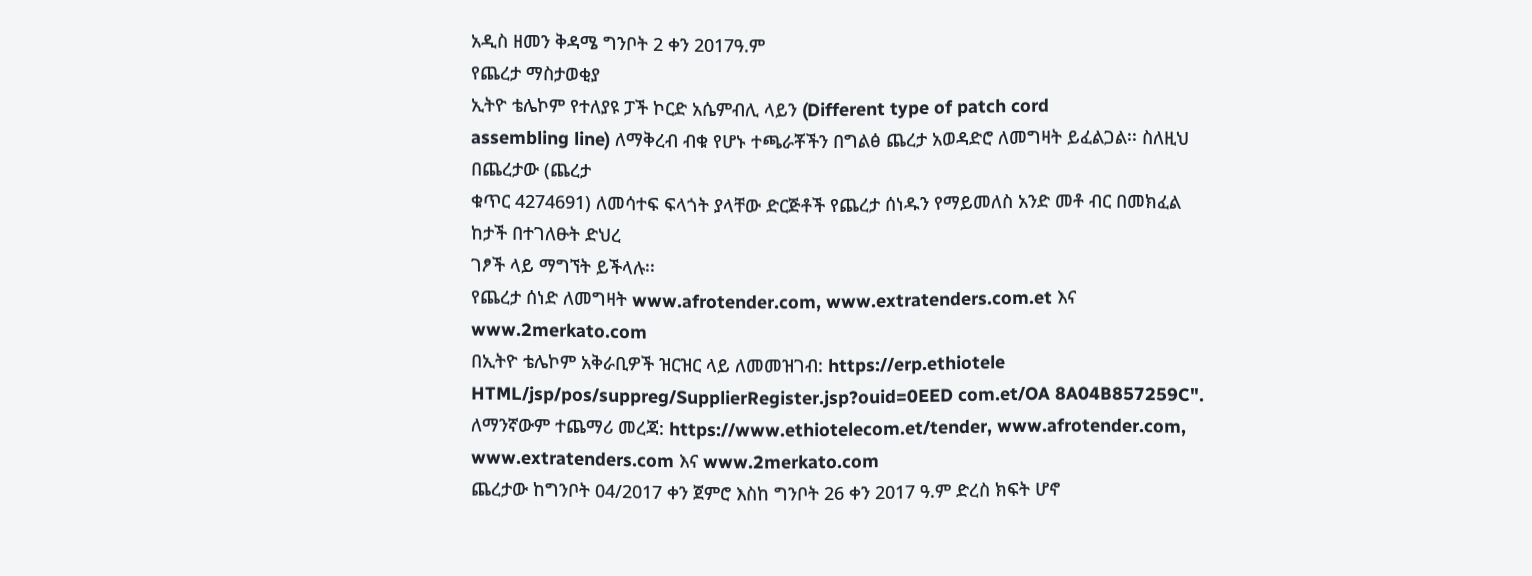አዲስ ዘመን ቅዳሜ ግንቦት 2 ቀን 2017ዓ.ም
የጨረታ ማስታወቂያ
ኢትዮ ቴሌኮም የተለያዩ ፓች ኮርድ አሴምብሊ ላይን (Different type of patch cord
assembling line) ለማቅረብ ብቁ የሆኑ ተጫራቾችን በግልፅ ጨረታ አወዳድሮ ለመግዛት ይፈልጋል፡፡ ስለዚህ በጨረታው (ጨረታ
ቁጥር 4274691) ለመሳተፍ ፍላጎት ያላቸው ድርጅቶች የጨረታ ሰነዱን የማይመለስ አንድ መቶ ብር በመክፈል ከታች በተገለፁት ድህረ
ገፆች ላይ ማግኘት ይችላሉ፡፡
የጨረታ ሰነድ ለመግዛት www.afrotender.com, www.extratenders.com.et እና www.2merkato.com
በኢትዮ ቴሌኮም አቅራቢዎች ዝርዝር ላይ ለመመዝገብ: https://erp.ethiotele
HTML/jsp/pos/suppreg/SupplierRegister.jsp?ouid=0EED com.et/OA 8A04B857259C".
ለማንኛውም ተጨማሪ መረጃ: https://www.ethiotelecom.et/tender, www.afrotender.com,
www.extratenders.com እና www.2merkato.com
ጨረታው ከግንቦት 04/2017 ቀን ጀምሮ እስከ ግንቦት 26 ቀን 2017 ዓ.ም ድረስ ክፍት ሆኖ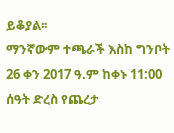ይቆያል፡፡
ማንኛውም ተጫራች እስከ ግንቦት 26 ቀን 2017 ዓ.ም ከቀኑ 11:00 ሰዓት ድረስ የጨረታ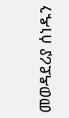መወዳደሪያ ሰነዱን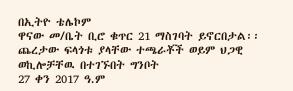በኢትዮ ቴሌኮም
ዋናው መ/ቤት ቢሮ ቁጥር 21 ማስገባት ይኖርበታል፡፡ ጨረታው ፍላጎቱ ያላቸው ተጫራቾች ወይም ህጋዊ ወኪሎቻቸዉ በተገኙበት ግንቦት
27 ቀን 2017 ዓ.ም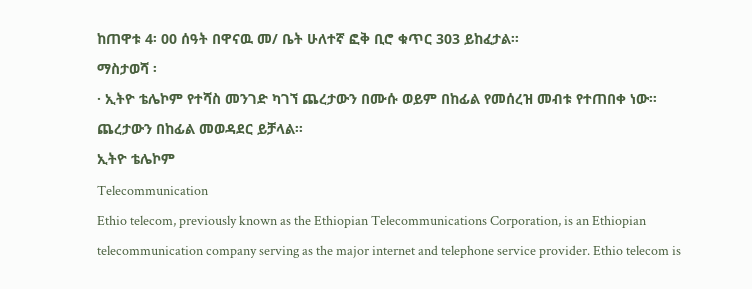ከጠዋቱ 4፡ 00 ሰዓት በዋናዉ መ/ ቤት ሁለተኛ ፎቅ ቢሮ ቁጥር 303 ይከፈታል፡፡
ማስታወሻ ፡
· ኢትዮ ቴሌኮም የተሻስ መንገድ ካገኘ ጨረታውን በሙሱ ወይም በከፊል የመሰረዝ መብቱ የተጠበቀ ነው፡፡
ጨረታውን በከፊል መወዳደር ይቻላል፡፡
ኢትዮ ቴሌኮም
Telecommunication
Ethio telecom, previously known as the Ethiopian Telecommunications Corporation, is an Ethiopian telecommunication company serving as the major internet and telephone service provider. Ethio telecom is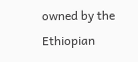owned by the Ethiopian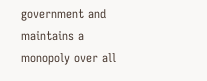government and maintains a monopoly over all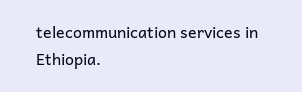telecommunication services in Ethiopia.